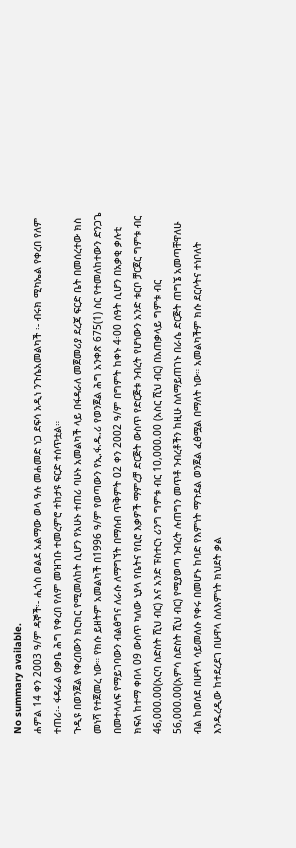No summary available.
ሐምል 14 ቀን 2003 ዓ/ም ዳኞች፡- ሒጎስ ወልደ አልማው ወላ ዓሉ መሐመድ ነጋ ደፍሳ አዲነ ንጉሴአመልካች ፡- ብሩክ ሚካኤል የቀረበ የለም ተጠሪ፡- ፋዳራል ዐቃቤ ሕግ የቀረበ የለም መዝገቡ ተመረምሮ ተከታዩ ፍርድ ተሰጥቷል።
ጉዲዩ በወንጀል የቀረበውን ክርክር የሚመለከት ሲሆን የአሁኑ ተጠሪ ባሁኑ አመልካች ላይ በፋዳራለ መጀመሪያ ደረጃ ፍርድ ቤት በመሰረተው ክስ መነሻ የተጀመረ ነው። የክሱ ይዘትም አመልካች በ1996 ዓ/ም የወጣውን የኢ.ፋ.ዱ.ሪ የወንጀል ሕግ አንቀጽ 675(1) ስር የተመለከተውን ድንጋጌ በመተላለፍ የማይገባውን ብልፅግና ለራሱ ለማግኘት በማሰብ ጥቅምት 02 ቀን 2002 ዓ/ም በግምት ከቀኑ 4፡00 ሰዓት ሲሆን በአቃቂ ቃሉቲ ክፍለ ከተማ ቀበላ 09 ውስጥ ካለው ኒያላ የቤትና የቢሮ እቃዎች ማምረቻ ድርጅት ውስጥ የድርጅቱ ንብረት የሆነውን አንድ ቱርቦ ቻርጀር ግምቱ ብር 46,000.00(አርባ ስድስት ሺህ ብር) እና አንድ ፑስተርነ ሪንግ ግምቱ ብር 10,000.00 (አስር ሺህ ብር) በአጠቃላይ ግምቱ ብር 56,000.00(አምሳ ስድስት ሺህ ብር) የሚያወጣ ንብረት ሉጠግን መጥቶ ንብረቶችን ከዚሁ ስለማይጠገኑ በራሴ ድርጅት ጠግኜ አመጣቸዋለሁ ብል ከወሰደ በሁዋላ ሳይመለሱ የቀሩ በመሆኑ ከባድ የእምነት ማጉደል ወንጀል ፈፅሟል በማለት ነው። አመልካችም ክሱ ደርሶትና ተነቦለት እንዱረዲው ከተደረደገ በሁዋላ ስለእምነት ክህደት ቃል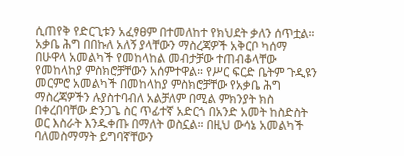ሲጠየቅ የድርጊቱን አፈፃፀም በተመለከተ የክህደት ቃለን ሰጥቷል። አቃቤ ሕግ በበኩለ አለኝ ያላቸውን ማስረጃዎች አቅርቦ ካሰማ በሁዋላ አመልካች የመከላከል መብታቻው ተጠብቆላቸው የመከላከያ ምስክሮቻቸውን አሰምተዋል። የሥር ፍርድ ቤትም ጉዲዩን መርምሮ አመልካች በመከላከያ ምስክሮቻቸው የአቃቤ ሕግ ማስረጃዎችን ሉያስተባብለ አልቻለም በሚል ምክንያት ክስ በቀረበባቸው ድንጋጌ ስር ጥፊተኛ አድርጎ በአንድ አመት ከስድስት ወር እስራት እንዱቀጡ በማለት ወስኗል። በዚህ ውሳኔ አመልካች ባለመስማማት ይግባኛቸውን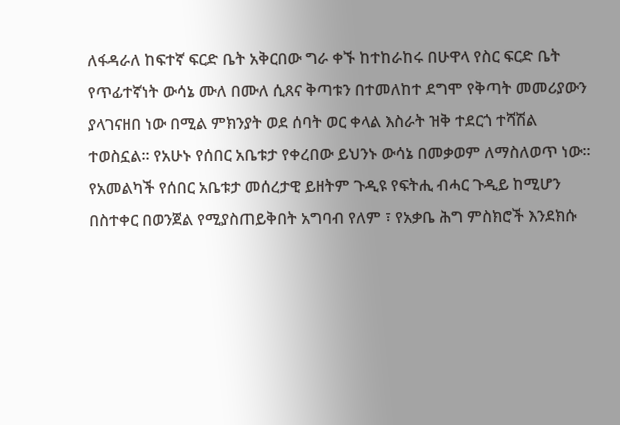ለፋዳራለ ከፍተኛ ፍርድ ቤት አቅርበው ግራ ቀኙ ከተከራከሩ በሁዋላ የስር ፍርድ ቤት የጥፊተኛነት ውሳኔ ሙለ በሙለ ሲጸና ቅጣቱን በተመለከተ ደግሞ የቅጣት መመሪያውን ያላገናዘበ ነው በሚል ምክንያት ወደ ሰባት ወር ቀላል እስራት ዝቅ ተደርጎ ተሻሽል ተወስኗል። የአሁኑ የሰበር አቤቱታ የቀረበው ይህንኑ ውሳኔ በመቃወም ለማስለወጥ ነው።
የአመልካች የሰበር አቤቱታ መሰረታዊ ይዘትም ጉዲዩ የፍትሒ ብሓር ጉዲይ ከሚሆን በስተቀር በወንጀል የሚያስጠይቅበት አግባብ የለም ፣ የአቃቤ ሕግ ምስክሮች እንደክሱ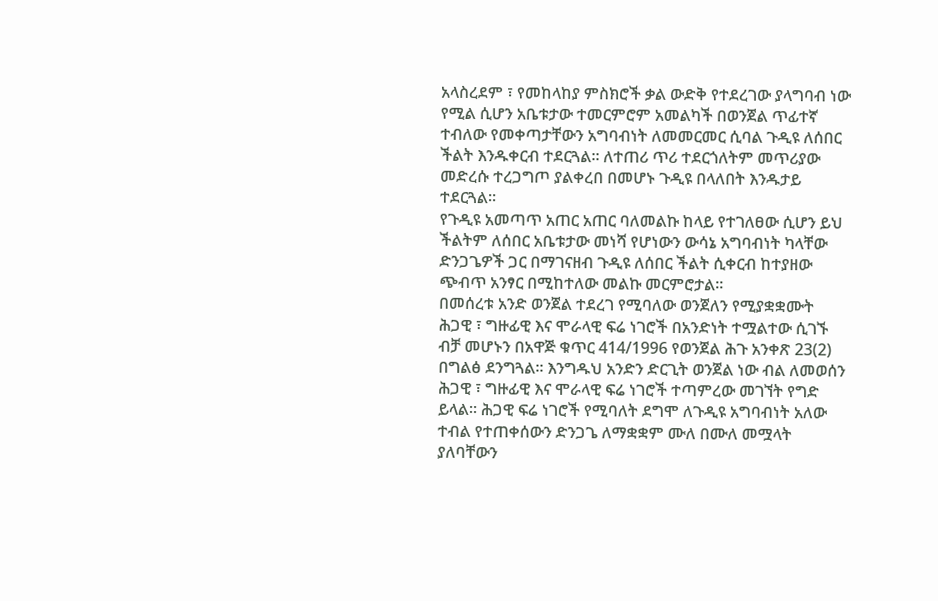አላስረደም ፣ የመከላከያ ምስክሮች ቃል ውድቅ የተደረገው ያላግባብ ነው የሚል ሲሆን አቤቱታው ተመርምሮም አመልካች በወንጀል ጥፊተኛ ተብለው የመቀጣታቸውን አግባብነት ለመመርመር ሲባል ጉዲዩ ለሰበር ችልት እንዱቀርብ ተደርጓል። ለተጠሪ ጥሪ ተደርጎለትም መጥሪያው መድረሱ ተረጋግጦ ያልቀረበ በመሆኑ ጉዲዩ በላለበት እንዱታይ ተደርጓል።
የጉዲዩ አመጣጥ አጠር አጠር ባለመልኩ ከላይ የተገለፀው ሲሆን ይህ ችልትም ለሰበር አቤቱታው መነሻ የሆነውን ውሳኔ አግባብነት ካላቸው ድንጋጌዎች ጋር በማገናዘብ ጉዲዩ ለሰበር ችልት ሲቀርብ ከተያዘው ጭብጥ አንፃር በሚከተለው መልኩ መርምሮታል።
በመሰረቱ አንድ ወንጀል ተደረገ የሚባለው ወንጀለን የሚያቋቋሙት ሕጋዊ ፣ ግዙፊዊ እና ሞራላዊ ፍሬ ነገሮች በአንድነት ተሟልተው ሲገኙ ብቻ መሆኑን በአዋጅ ቁጥር 414/1996 የወንጀል ሕጉ አንቀጽ 23(2) በግልፅ ደንግጓል። እንግዱህ አንድን ድርጊት ወንጀል ነው ብል ለመወሰን ሕጋዊ ፣ ግዙፊዊ እና ሞራላዊ ፍሬ ነገሮች ተጣምረው መገኘት የግድ ይላል። ሕጋዊ ፍሬ ነገሮች የሚባለት ደግሞ ለጉዲዩ አግባብነት አለው ተብል የተጠቀሰውን ድንጋጌ ለማቋቋም ሙለ በሙለ መሟላት ያለባቸውን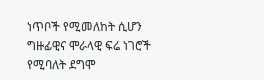ነጥቦች የሚመለከት ሲሆን ግዙፊዊና ሞራላዊ ፍሬ ነገሮች የሚባለት ደግሞ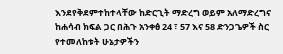እንደየቅደምተከተላቸው ከድርጊት ማድረግ ወይም አለማድረግና ከሐሳብ ክፍል ጋር በሕጉ አንቀፅ 24 ፣ 57 እና 58 ድንጋጌዎች ስር የተመለከቱት ሁኔታዎችን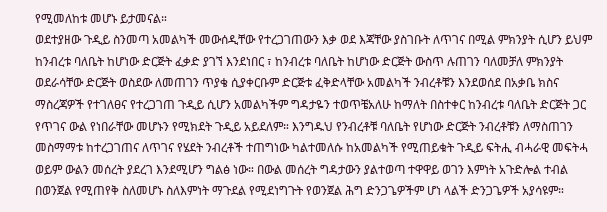የሚመለከቱ መሆኑ ይታመናል።
ወደተያዘው ጉዲይ ስንመጣ አመልካች መውሰዲቸው የተረጋገጠውን እቃ ወደ እጃቸው ያስገቡት ለጥገና በሚል ምክንያት ሲሆን ይህም ከንብረቱ ባለቤት ከሆነው ድርጅት ፈቃድ ያገኘ እንደነበር ፣ ከንብረቱ ባለቤት ከሆነው ድርጅት ውስጥ ሉጠገን ባለመቻለ ምክንያት ወደራሳቸው ድርጅት ወስደው ለመጠገን ጥያቄ ሲያቀርቡም ድርጅቱ ፈቅድላቸው አመልካች ንብረቶቹን እንደወሰደ በአቃቤ ክስና ማስረጃዎች የተገለፀና የተረጋገጠ ጉዲይ ሲሆን አመልካችም ግዳታዬን ተወጥቼአለሁ ከማለት በስተቀር ከንብረቱ ባለቤት ድርጅት ጋር የጥገና ውል የነበራቸው መሆኑን የሚክደት ጉዲይ አይደለም። እንግዱህ የንብረቶቹ ባለቤት የሆነው ድርጅት ንብረቶቹን ለማስጠገን መስማማቱ ከተረጋገጠና ለጥገና የሄደት ንብረቶች ተጠግነው ካልተመለሱ ከአመልካች የሚጠይቁት ጉዲይ ፍትሒ ብሓራዊ መፍትሓ ወይም ውልን መሰረት ያደረገ እንደሚሆን ግልፅ ነው። በውል መሰረት ግዳታውን ያልተወጣ ተዋዋይ ወገን እምነት አጉድሎል ተብል በወንጀል የሚጠየቅ ስለመሆኑ ስለእምነት ማጉደል የሚደነግጉት የወንጀል ሕግ ድንጋጌዎችም ሆነ ላልች ድንጋጌዎች አያሳዩም።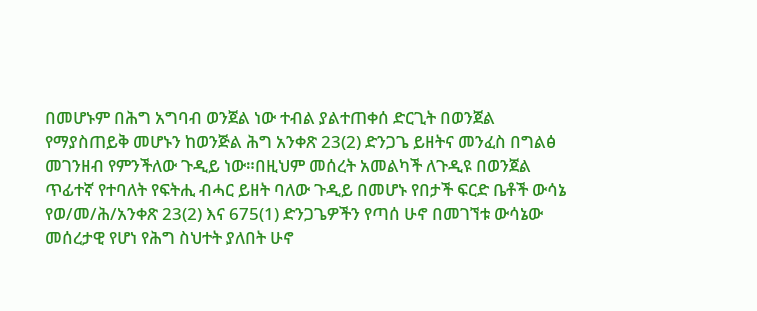በመሆኑም በሕግ አግባብ ወንጀል ነው ተብል ያልተጠቀሰ ድርጊት በወንጀል የማያስጠይቅ መሆኑን ከወንጅል ሕግ አንቀጽ 23(2) ድንጋጌ ይዘትና መንፈስ በግልፅ መገንዘብ የምንችለው ጉዲይ ነው።በዚህም መሰረት አመልካች ለጉዲዩ በወንጀል ጥፊተኛ የተባለት የፍትሒ ብሓር ይዘት ባለው ጉዲይ በመሆኑ የበታች ፍርድ ቤቶች ውሳኔ የወ/መ/ሕ/አንቀጽ 23(2) እና 675(1) ድንጋጌዎችን የጣሰ ሁኖ በመገኘቱ ውሳኔው መሰረታዊ የሆነ የሕግ ስህተት ያለበት ሁኖ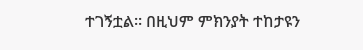ተገኝቷል። በዚህም ምክንያት ተከታዩን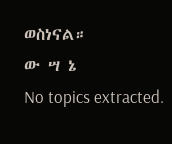ወስነናል።
ው ሣ ኔ
No topics extracted.